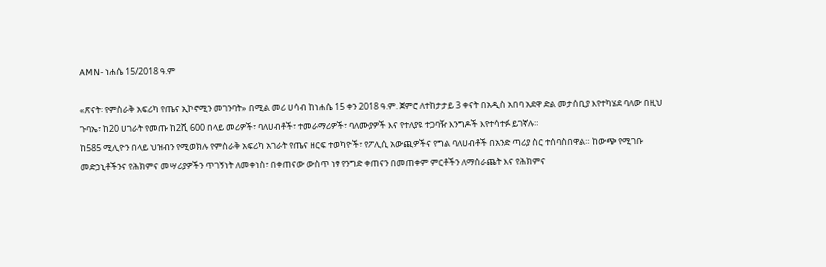AMN- ነሐሴ 15/2018 ዓ.ም

«ጽናት፡ የምስራቅ አፍሪካ የጤና ኢኮኖሚን መገንባት» በሚል መሪ ሀሳብ ከነሐሴ 15 ቀን 2018 ዓ.ም. ጀምሮ ለተከታታይ 3 ቀናት በአዲስ አበባ አደዋ ድል መታሰቢያ እየተካሄደ ባለው በዚህ ጉባኤ፣ ከ20 ሀገራት የመጡ ከ2ሺ 600 በላይ መሪዎች፣ ባለሀብቶች፣ ተመራማሪዎች፣ ባለሙያዎች እና የተለያዩ ተጋባዥ እንግዶች እየተሳተፉ ይገኛሉ።
ከ585 ሚሊዮን በላይ ህዝብን የሚወክሉ የምስራቅ አፍሪካ አገራት የጤና ዘርፍ ተወካዮች፣ የፖሊሲ አውጪዎችና የግል ባለሀብቶች በአንድ ጣሪያ ስር ተሰባስበዋል። ከውጭ የሚገቡ መድኃኒቶችንና የሕክምና መሣሪያዎችን ጥገኝነት ለመቀነስ፣ በቀጠናው ውስጥ ነፃ የንግድ ቀጠናን በመጠቀም ምርቶችን ለማሰራጨት እና የሕክምና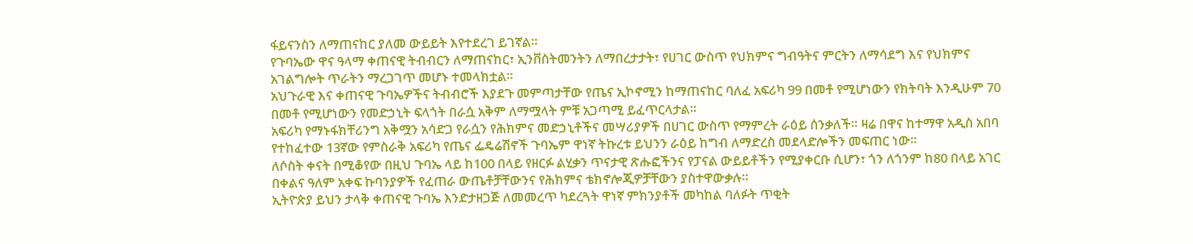ፋይናንስን ለማጠናከር ያለመ ውይይት እየተደረገ ይገኛል።
የጉባኤው ዋና ዓላማ ቀጠናዊ ትብብርን ለማጠናከር፣ ኢንቨስትመንትን ለማበረታታት፣ የሀገር ውስጥ የህክምና ግብዓትና ምርትን ለማሳደግ እና የህክምና አገልግሎት ጥራትን ማረጋገጥ መሆኑ ተመላክቷል።
አህጉራዊ እና ቀጠናዊ ጉባኤዎችና ትብብሮች እያደጉ መምጣታቸው የጤና ኢኮኖሚን ከማጠናከር ባለፈ አፍሪካ 99 በመቶ የሚሆነውን የክትባት እንዲሁም 70 በመቶ የሚሆነውን የመድኃኒት ፍላጎት በራሷ አቅም ለማሟላት ምቹ አጋጣሚ ይፈጥርላታል።
አፍሪካ የማኑፋክቸሪንግ አቅሟን አሳድጋ የራሷን የሕክምና መድኃኒቶችና መሣሪያዎች በሀገር ውስጥ የማምረት ራዕይ ሰንቃለች። ዛሬ በዋና ከተማዋ አዲስ አበባ የተከፈተው 13ኛው የምስራቅ አፍሪካ የጤና ፌዴሬሽኖች ጉባኤም ዋነኛ ትኩረቱ ይህንን ራዕይ ከግብ ለማድረስ መደላድሎችን መፍጠር ነው።
ለሶስት ቀናት በሚቆየው በዚህ ጉባኤ ላይ ከ100 በላይ የዘርፉ ልሂቃን ጥናታዊ ጽሑፎችንና የፓናል ውይይቶችን የሚያቀርቡ ሲሆን፣ ጎን ለጎንም ከ80 በላይ አገር በቀልና ዓለም አቀፍ ኩባንያዎች የፈጠራ ውጤቶቻቸውንና የሕክምና ቴክኖሎጂዎቻቸውን ያስተዋውቃሉ።
ኢትዮጵያ ይህን ታላቅ ቀጠናዊ ጉባኤ እንድታዘጋጅ ለመመረጥ ካደረጓት ዋነኛ ምክንያቶች መካከል ባለፉት ጥቂት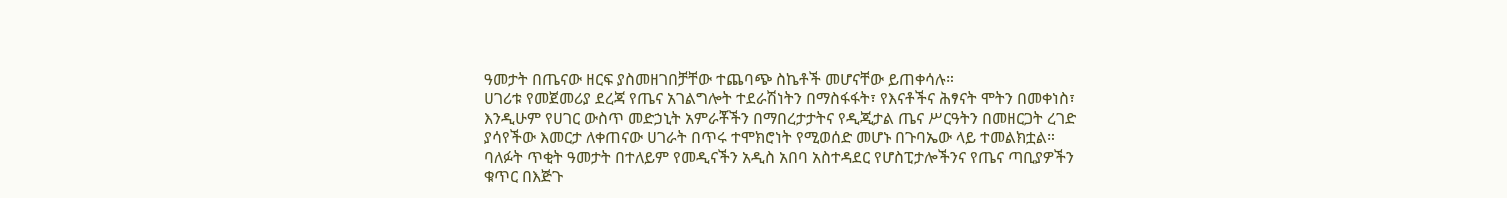ዓመታት በጤናው ዘርፍ ያስመዘገበቻቸው ተጨባጭ ስኬቶች መሆናቸው ይጠቀሳሉ።
ሀገሪቱ የመጀመሪያ ደረጃ የጤና አገልግሎት ተደራሽነትን በማስፋፋት፣ የእናቶችና ሕፃናት ሞትን በመቀነስ፣ እንዲሁም የሀገር ውስጥ መድኃኒት አምራቾችን በማበረታታትና የዲጂታል ጤና ሥርዓትን በመዘርጋት ረገድ ያሳየችው እመርታ ለቀጠናው ሀገራት በጥሩ ተሞክሮነት የሚወሰድ መሆኑ በጉባኤው ላይ ተመልክቷል።
ባለፉት ጥቂት ዓመታት በተለይም የመዲናችን አዲስ አበባ አስተዳደር የሆስፒታሎችንና የጤና ጣቢያዎችን ቁጥር በእጅጉ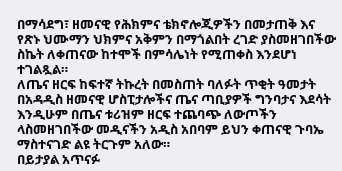በማሳደግ፣ ዘመናዊ የሕክምና ቴክኖሎጂዎችን በመታጠቅ እና የጽኑ ህሙማን ህክምና አቅምን በማጎልበት ረገድ ያስመዘገበችው ስኬት ለቀጠናው ከተሞች በምሳሌነት የሚጠቀስ እንደሆነ ተገልጿል።
ለጤና ዘርፍ ከፍተኛ ትኩረት በመስጠት ባለፉት ጥቂት ዓመታት በአዳዲስ ዘመናዊ ሆስፒታሎችና ጤና ጣቢያዎች ግንባታና እደሳት እንዲሁም በጤና ቱሪዝም ዘርፍ ተጨባጭ ለውጦችን ላስመዘገበችው መዲናችን አዲስ አበባም ይህን ቀጠናዊ ጉባኤ ማስተናገድ ልዩ ትርጉም አለው።
በይታያል አጥናፉ